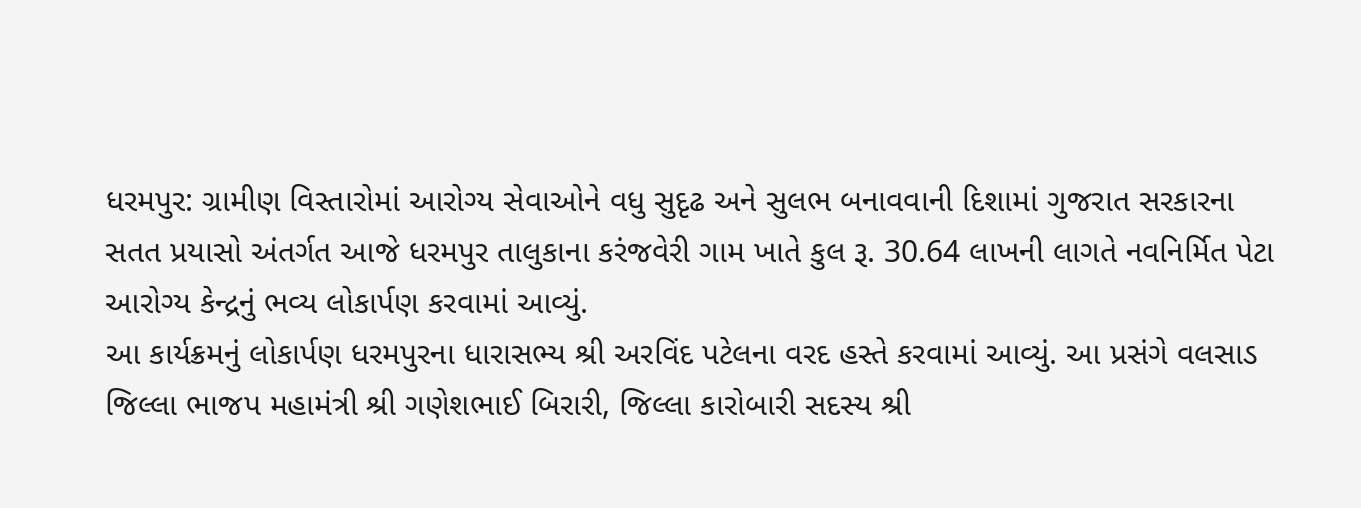ધરમપુર: ગ્રામીણ વિસ્તારોમાં આરોગ્ય સેવાઓને વધુ સુદૃઢ અને સુલભ બનાવવાની દિશામાં ગુજરાત સરકારના સતત પ્રયાસો અંતર્ગત આજે ધરમપુર તાલુકાના કરંજવેરી ગામ ખાતે કુલ રૂ. 30.64 લાખની લાગતે નવનિર્મિત પેટા આરોગ્ય કેન્દ્રનું ભવ્ય લોકાર્પણ કરવામાં આવ્યું.
આ કાર્યક્રમનું લોકાર્પણ ધરમપુરના ધારાસભ્ય શ્રી અરવિંદ પટેલના વરદ હસ્તે કરવામાં આવ્યું. આ પ્રસંગે વલસાડ જિલ્લા ભાજપ મહામંત્રી શ્રી ગણેશભાઈ બિરારી, જિલ્લા કારોબારી સદસ્ય શ્રી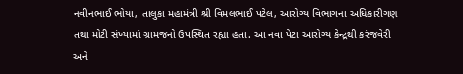નવીનભાઈ ભોયા, તાલુકા મહામંત્રી શ્રી વિમલભાઈ પટેલ, આરોગ્ય વિભાગના અધિકારીગણ તથા મોટી સંખ્યામાં ગ્રામજનો ઉપસ્થિત રહ્યા હતા. આ નવા પેટા આરોગ્ય કેન્દ્રથી કરંજવેરી અને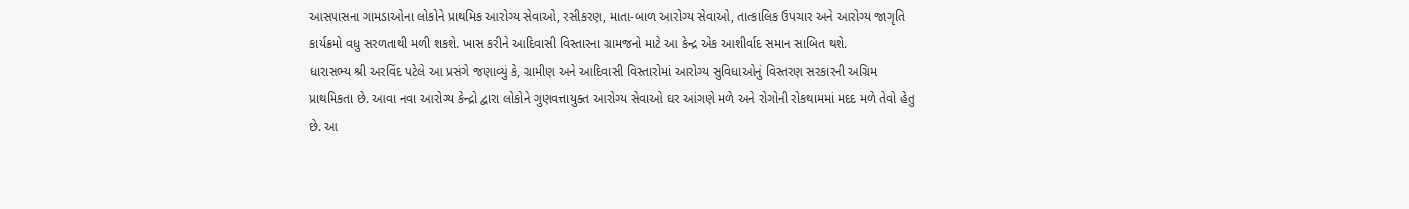આસપાસના ગામડાઓના લોકોને પ્રાથમિક આરોગ્ય સેવાઓ, રસીકરણ, માતા-બાળ આરોગ્ય સેવાઓ, તાત્કાલિક ઉપચાર અને આરોગ્ય જાગૃતિ કાર્યક્રમો વધુ સરળતાથી મળી શકશે. ખાસ કરીને આદિવાસી વિસ્તારના ગ્રામજનો માટે આ કેન્દ્ર એક આશીર્વાદ સમાન સાબિત થશે.
ધારાસભ્ય શ્રી અરવિંદ પટેલે આ પ્રસંગે જણાવ્યું કે, ગ્રામીણ અને આદિવાસી વિસ્તારોમાં આરોગ્ય સુવિધાઓનું વિસ્તરણ સરકારની અગ્રિમ પ્રાથમિકતા છે. આવા નવા આરોગ્ય કેન્દ્રો દ્વારા લોકોને ગુણવત્તાયુક્ત આરોગ્ય સેવાઓ ઘર આંગણે મળે અને રોગોની રોકથામમાં મદદ મળે તેવો હેતુ છે. આ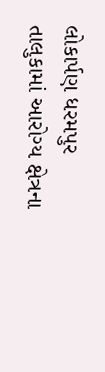લોકાર્પણ ધરમપુર તાલુકામાં આરોગ્ય ક્ષેત્રના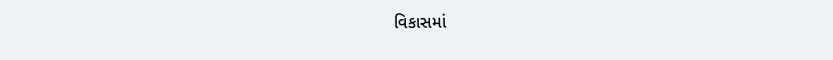વિકાસમાં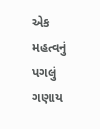એક મહત્વનું પગલું ગણાય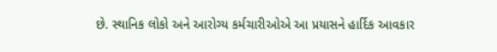છે. સ્થાનિક લોકો અને આરોગ્ય કર્મચારીઓએ આ પ્રયાસને હાર્દિક આવકાર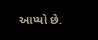આપ્યો છે.